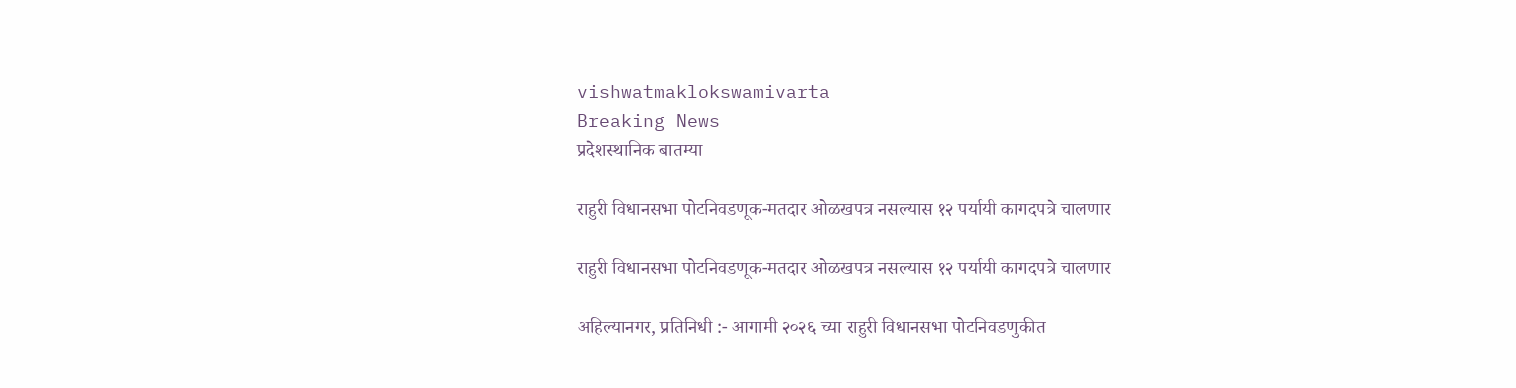vishwatmaklokswamivarta
Breaking News
प्रदेशस्थानिक बातम्या

राहुरी विधानसभा पोटनिवडणूक-मतदार ओळखपत्र नसल्यास १२ पर्यायी कागदपत्रे चालणार

राहुरी विधानसभा पोटनिवडणूक-मतदार ओळखपत्र नसल्यास १२ पर्यायी कागदपत्रे चालणार

अहिल्यानगर, प्रतिनिधी :- आगामी २०२६ च्या राहुरी विधानसभा पोटनिवडणुकीत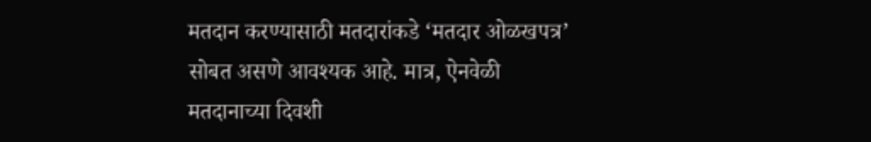मतदान करण्यासाठी मतदारांकडे ‘मतदार ओळखपत्र’ सोबत असणे आवश्यक आहे. मात्र, ऐनवेळी मतदानाच्या दिवशी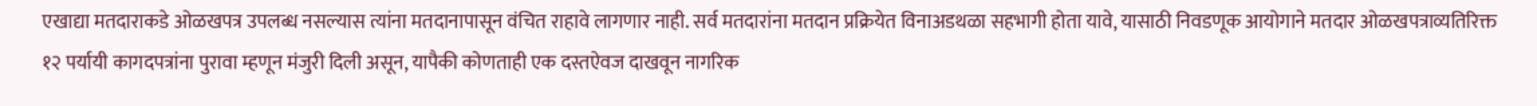एखाद्या मतदाराकडे ओळखपत्र उपलब्ध नसल्यास त्यांना मतदानापासून वंचित राहावे लागणार नाही. सर्व मतदारांना मतदान प्रक्रियेत विनाअडथळा सहभागी होता यावे, यासाठी निवडणूक आयोगाने मतदार ओळखपत्राव्यतिरिक्त १२ पर्यायी कागदपत्रांना पुरावा म्हणून मंजुरी दिली असून, यापैकी कोणताही एक दस्तऐवज दाखवून नागरिक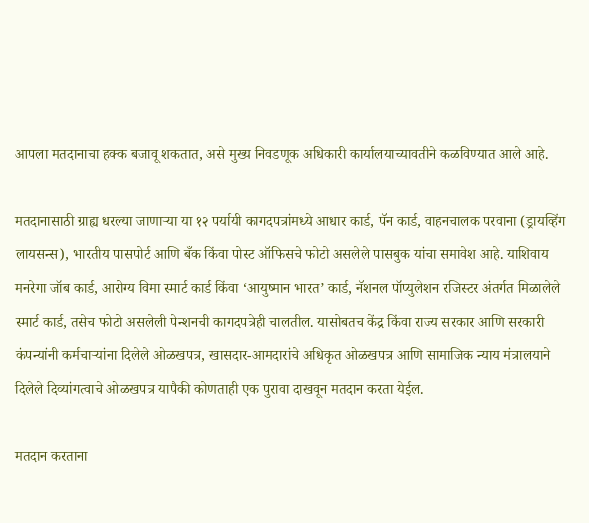आपला मतदानाचा हक्क बजावू शकतात, असे मुख्य निवडणूक अधिकारी कार्यालयाच्यावतीने कळविण्यात आले आहे.

मतदानासाठी ग्राह्य धरल्या जाणाऱ्या या १२ पर्यायी कागदपत्रांमध्ये आधार कार्ड, पॅन कार्ड, वाहनचालक परवाना (ड्रायव्हिंग लायसन्स), भारतीय पासपोर्ट आणि बँक किंवा पोस्ट ऑफिसचे फोटो असलेले पासबुक यांचा समावेश आहे. याशिवाय मनरेगा जॉब कार्ड, आरोग्य विमा स्मार्ट कार्ड किंवा ‘आयुष्मान भारत’ कार्ड, नॅशनल पॉप्युलेशन रजिस्टर अंतर्गत मिळालेले स्मार्ट कार्ड, तसेच फोटो असलेली पेन्शनची कागदपत्रेही चालतील. यासोबतच केंद्र किंवा राज्य सरकार आणि सरकारी कंपन्यांनी कर्मचाऱ्यांना दिलेले ओळखपत्र, खासदार-आमदारांचे अधिकृत ओळखपत्र आणि सामाजिक न्याय मंत्रालयाने दिलेले दिव्यांगत्वाचे ओळखपत्र यापैकी कोणताही एक पुरावा दाखवून मतदान करता येईल.

मतदान करताना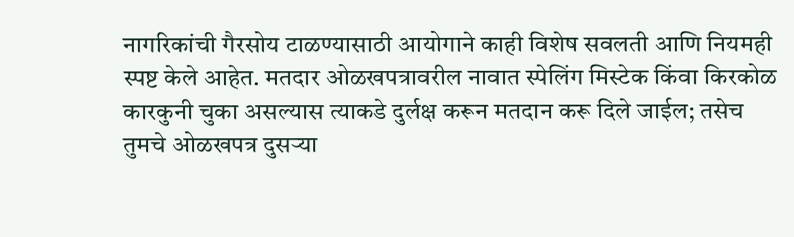नागरिकांची गैरसोय टाळण्यासाठी आयोगाने काही विशेष सवलती आणि नियमही स्पष्ट केले आहेत. मतदार ओळखपत्रावरील नावात स्पेलिंग मिस्टेक किंवा किरकोळ कारकुनी चुका असल्यास त्याकडे दुर्लक्ष करून मतदान करू दिले जाईल; तसेच तुमचे ओळखपत्र दुसऱ्या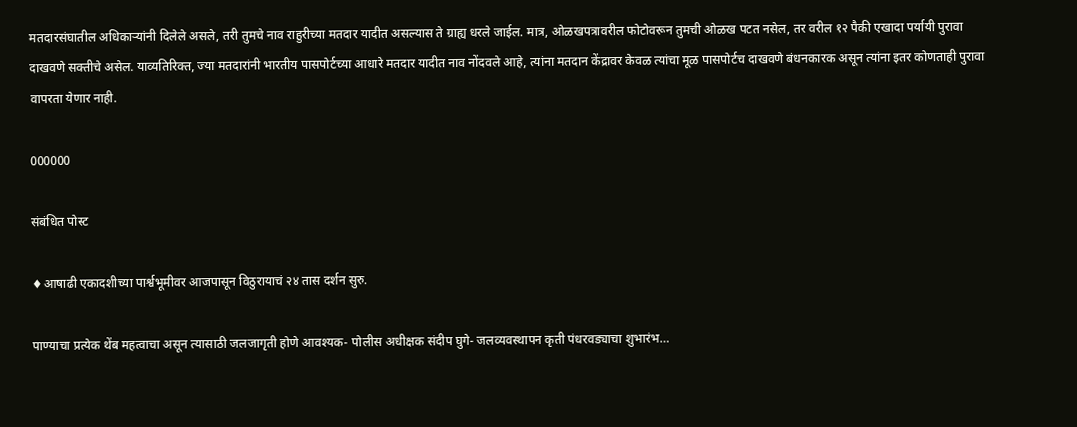मतदारसंघातील अधिकाऱ्यांनी दिलेले असले, तरी तुमचे नाव राहुरीच्या मतदार यादीत असल्यास ते ग्राह्य धरले जाईल. मात्र, ओळखपत्रावरील फोटोवरून तुमची ओळख पटत नसेल, तर वरील १२ पैकी एखादा पर्यायी पुरावा दाखवणे सक्तीचे असेल. याव्यतिरिक्त, ज्या मतदारांनी भारतीय पासपोर्टच्या आधारे मतदार यादीत नाव नोंदवले आहे, त्यांना मतदान केंद्रावर केवळ त्यांचा मूळ पासपोर्टच दाखवणे बंधनकारक असून त्यांना इतर कोणताही पुरावा वापरता येणार नाही.

000000

संबंधित पोस्ट

♦आषाढी एकादशीच्या पार्श्वभूमीवर आजपासून विठुरायाचं २४ तास दर्शन सुरु.

पाण्याचा प्रत्येक थेंब महत्वाचा असून त्यासाठी जलजागृती होणे आवश्यक- पोलीस अधीक्षक संदीप घुगे- जलव्यवस्थापन कृती पंधरवड्याचा शुभारंभ…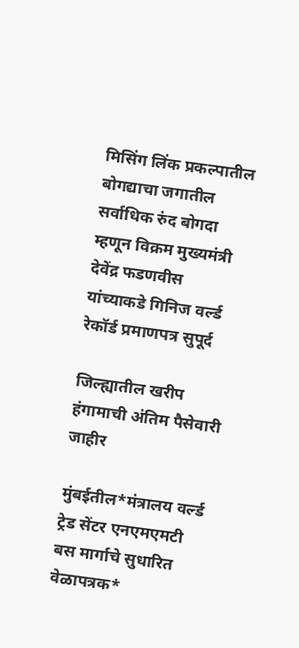मिसिंग लिंक प्रकल्पातील बोगद्याचा जगातील सर्वाधिक रुंद बोगदा म्हणून विक्रम मुख्यमंत्री देवेंद्र फडणवीस यांच्याकडे गिनिज वर्ल्ड रेकॉर्ड प्रमाणपत्र सुपूर्द

जिल्ह्यातील खरीप हंगामाची अंतिम पैसेवारी जाहीर

मुंबईतील*मंत्रालय वर्ल्ड ट्रेड सेंटर एनएमएमटी बस मार्गाचे सुधारित वेळापत्रक*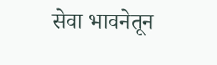सेवा भावनेतून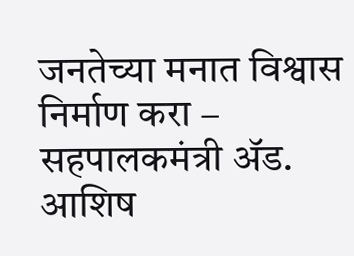जनतेच्या मनात विश्वास निर्माण करा – सहपालकमंत्री ॲड. आशिष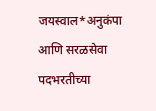जयस्वाल*अनुकंपा आणि सरळसेवा पदभरतीच्या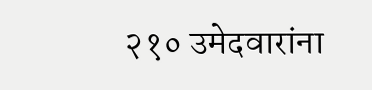२१० उमेदवारांना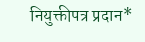नियुक्तीपत्र प्रदान*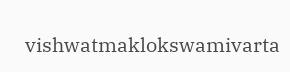vishwatmaklokswamivarta